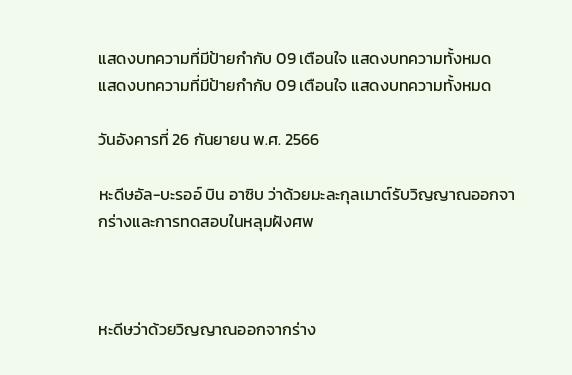แสดงบทความที่มีป้ายกำกับ 09 เตือนใจ แสดงบทความทั้งหมด
แสดงบทความที่มีป้ายกำกับ 09 เตือนใจ แสดงบทความทั้งหมด

วันอังคารที่ 26 กันยายน พ.ศ. 2566

หะดีษอัล-บะรออ์ บิน อาซิบ ว่าด้วยมะละกุลเมาต์รับวิญญาณออกจากร่างและการทดสอบในหลุมฝังศพ



หะดีษว่าด้วยวิญญาณออกจากร่าง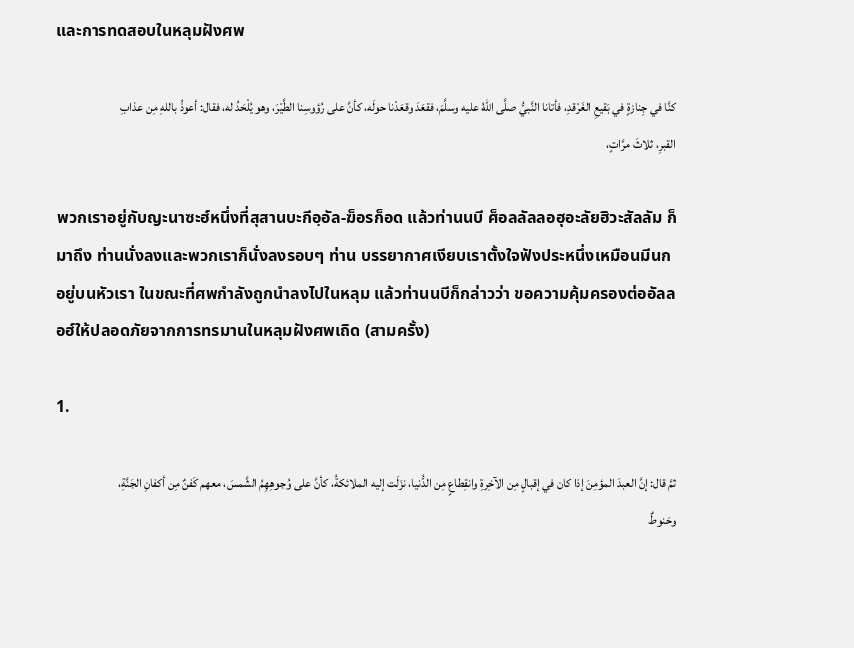และการทดสอบในหลุมฝังศพ

كنَّا في جِنازةٍ في بَقيعِ الغَرْقدِ، فأتانا النَّبيُّ صلَّى اللهُ عليه وسلَّمَ، فقعَدَ وقعَدْنا حولَه، كأنَّ على رُؤوسِنا الطَّيْرَ، وهو يُلْحَدُ له، فقال: أعوذُ باللهِ مِن عذابِ القبرِ، ثلاثَ مرَّاتٍ،

พวกเราอยู่กับญะนาซะฮ์หนึ่งที่สุสานบะกีอฺอัล-ฆ็อรก็อด แล้วท่านนบี ศ็อลลัลลอฮุอะลัยฮิวะสัลลัม ก็มาถึง ท่านนั่งลงและพวกเราก็นั่งลงรอบๆ ท่าน บรรยากาศเงียบเราตั้งใจฟังประหนึ่งเหมือนมีนกอยู่บนหัวเรา ในขณะที่ศพกำลังถูกนำลงไปในหลุม แล้วท่านนบีก็กล่าวว่า ขอความคุ้มครองต่ออัลลอฮ์ให้ปลอดภัยจากการทรมานในหลุมฝังศพเถิด (สามครั้ง)

1.

ثمَّ قال: إنَّ العبدَ المؤمِنَ إذا كان في إقبالٍ مِن الآخِرةِ وانقِطاعٍ مِن الدُّنيا، نزَلَت إليه الملائكةُ، كأنَّ على وُجوهِهِمُ الشَّمسَ، معهم كَفنٌ مِن أكفانِ الجَنَّةِ، وحَنوطٌ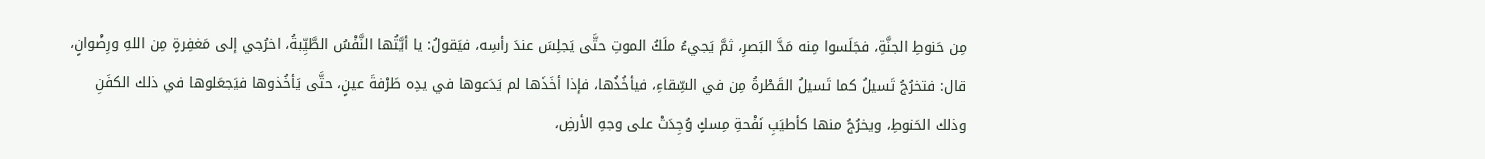مِن حَنوطِ الجنَّةِ، فجَلَسوا مِنه مَدَّ البَصرِ، ثمَّ يَجيءُ ملَكُ الموتِ حتَّى يَجلِسَ عندَ رأسِه، فيَقولُ: يا أيَّتُها النَّفْسُ الطَّيِّبةُ، اخرُجي إلى مَغفِرةٍ مِن اللهِ ورِضْوانٍ، قال: فتخرُجُ تَسيلُ كما تَسيلُ القَطْرةُ مِن في السِّقاءِ، فيأخُذُها، فإذا أخَذَها لم يَدَعوها في يدِه طَرْفةَ عينٍ، حتَّى يَأخُذوها فيَجعَلوها في ذلك الكفَنِ وذلك الحَنوطِ، ويخرُجُ منها كأطيَبِ نَفْحةِ مِسكٍ وُجِدَتْ على وجهِ الأرضِ،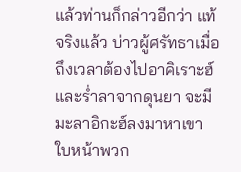แล้วท่านก็กล่าวอีกว่า แท้จริงแล้ว บ่าวผู้ศรัทธาเมื่อถึงเวลาต้องไปอาคิเราะฮ์และร่ำลาจากดุนยา จะมีมะลาอิกะฮ์ลงมาหาเขา ใบหน้าพวก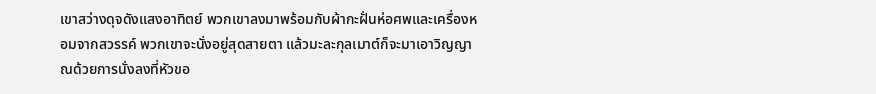เขาสว่างดุจดังแสงอาทิตย์ พวกเขาลงมาพร้อมกับผ้ากะฝั่นห่อศพและเครื่องหอมจากสวรรค์ พวกเขาจะนั่งอยู่สุดสายตา แล้วมะละกุลเมาต์ก็จะมาเอาวิญญาณด้วยการนั่งลงที่หัวขอ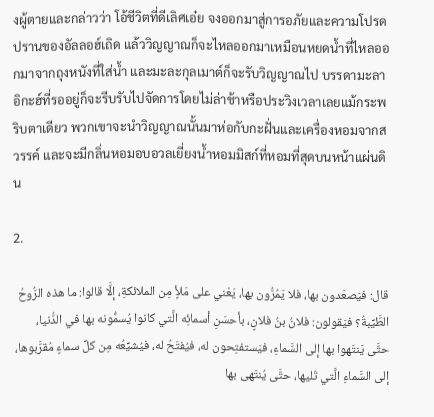งผู้ตายและกล่าวว่า โอ้ชีวิตที่ดีเลิศเอ๋ย จงออกมาสู่การอภัยและความโปรดปรานของอัลลอฮ์เถิด แล้ววิญญาณก็จะไหลออกมาเหมือนหยดน้ำที่ไหลออกมาจากถุงหนังที่ใส่น้ำ และมะละกุลเมาต์ก็จะรับวิญญาณไป บรรดามะลาอิกะฮ์ที่รออยู่ก็จะรีบรับไปจัดการโดยไม่ล่าช้าหรือประวิงเวลาเลยแม้กระพริบตาเดียว พวกเขาจะนำวิญญาณนั้นมาห่อกับกะฝั่นและเครื่องหอมจากสวรรค์ และจะมีกลิ่นหอมอบอวลเยี่ยงน้ำหอมมิสก์ที่หอมที่สุดบนหน้าแผ่นดิน

2.

قال: فيَصعَدون بها، فلا يَمُرُّون بها، يَعْني على مَلأٍ مِن الملائكةِ، إلَّا قالوا: ما هذه الرُّوحُ الطَّيِّبةُ؟ فيَقولون: فلانُ بنُ فلانٍ، بأحسَنِ أسمائِه الَّتي كانوا يُسمُّونه بها في الدُّنيا، حتَّى يَنتَهوا بها إلى السَّماءِ، فيَستفتِحون له، فيُفتَحُ له، فيُشيِّعُه مِن كلِّ سماءٍ مُقرَّبوها، إلى السَّماءِ الَّتي تَليها، حتَّى يُنتَهى بها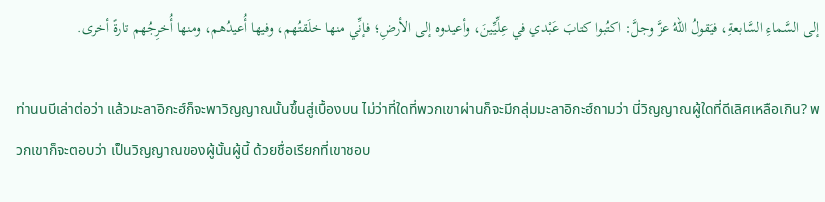إلى السَّماءِ السَّابعةِ، فيَقولُ اللهُ عزَّ وجلَّ: اكتُبوا كتابَ عَبْدي في عِلِّيِّينَ، وأعيدوه إلى الأرضِ؛ فإنِّي منها خلَقتُهم، وفيها أُعيدُهم، ومنها أُخرِجُهم تارةً أخرى.

ท่านนบีเล่าต่อว่า แล้วมะลาอิกะฮ์ก็จะพาวิญญาณนั้นขึ้นสู่เบื้องบน ไม่ว่าที่ใดที่พวกเขาผ่านก็จะมีกลุ่มมะลาอิกะฮ์ถามว่า นี่วิญญาณผู้ใดที่ดีเลิศเหลือเกิน? พวกเขาก็จะตอบว่า เป็นวิญญาณของผู้นั้นผู้นี้ ด้วยชื่อเรียกที่เขาชอบ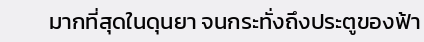มากที่สุดในดุนยา จนกระทั่งถึงประตูของฟ้า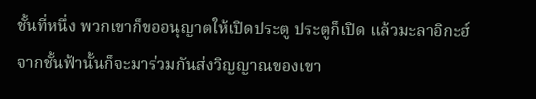ชั้นที่หนึ่ง พวกเขาก็ขออนุญาตให้เปิดประตู ประตูก็เปิด แล้วมะลาอิกะฮ์จากชั้นฟ้านั้นก็จะมาร่วมกันส่งวิญญาณของเขา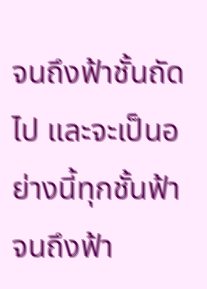จนถึงฟ้าชั้นถัดไป และจะเป็นอย่างนี้ทุกชั้นฟ้าจนถึงฟ้า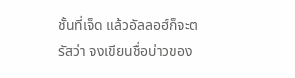ชั้นที่เจ็ด แล้วอัลลอฮ์ก็จะตรัสว่า จงเขียนชื่อบ่าวของ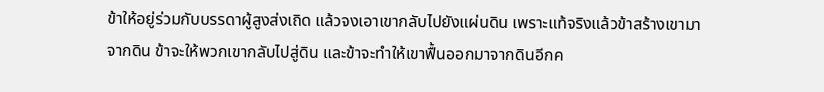ข้าให้อยู่ร่วมกับบรรดาผู้สูงส่งเถิด แล้วจงเอาเขากลับไปยังแผ่นดิน เพราะแท้จริงแล้วข้าสร้างเขามาจากดิน ข้าจะให้พวกเขากลับไปสู่ดิน และข้าจะทำให้เขาฟื้นออกมาจากดินอีกค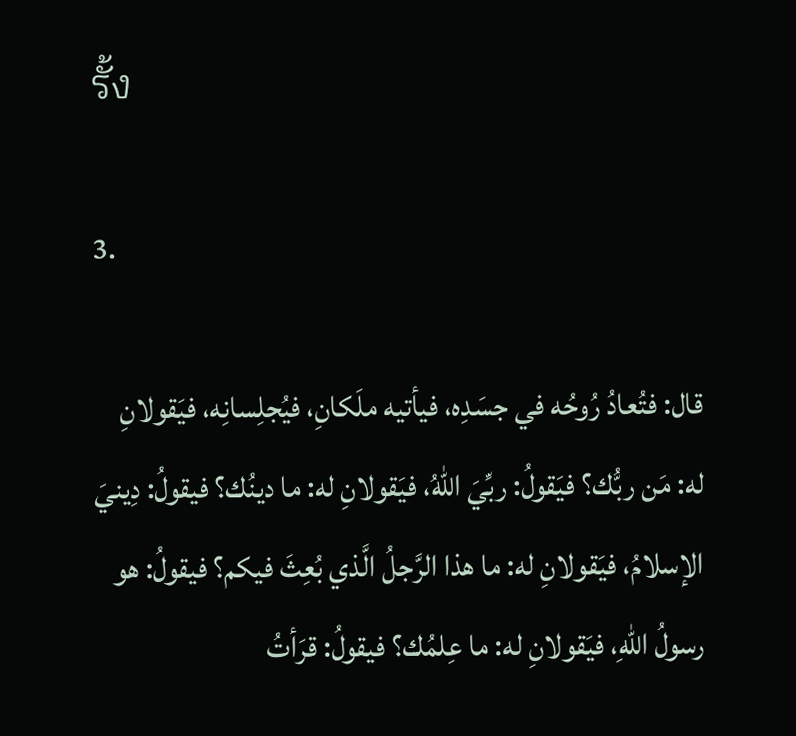รั้ง

3.

قال: فتُعادُ رُوحُه في جسَدِه، فيأتيه ملَكانِ، فيُجلِسانِه، فيَقولانِ له: مَن ربُّك؟ فيَقولُ: ربِّيَ اللهُ، فيَقولانِ له: ما دينُك؟ فيقولُ: دِينيَ الإسلامُ، فيَقولانِ له: ما هذا الرَّجلُ الَّذي بُعِثَ فيكم؟ فيقولُ: هو رسولُ اللهِ، فيَقولانِ له: ما عِلمُك؟ فيقولُ: قرَأتُ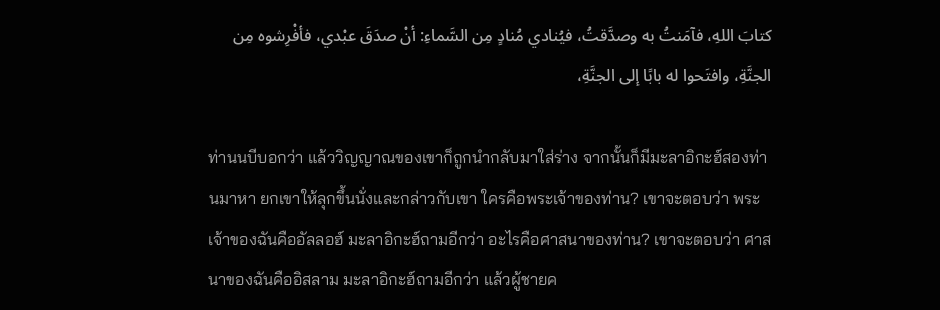كتابَ اللهِ، فآمَنتُ به وصدَّقتُ، فيُنادي مُنادٍ مِن السَّماءِ: أنْ صدَقَ عبْدي، فأفْرِشوه مِن الجنَّةِ، وافتَحوا له بابًا إلى الجنَّةِ،

ท่านนบีบอกว่า แล้ววิญญาณของเขาก็ถูกนำกลับมาใส่ร่าง จากนั้นก็มีมะลาอิกะฮ์สองท่านมาหา ยกเขาให้ลุกขึ้นนั่งและกล่าวกับเขา ใครคือพระเจ้าของท่าน? เขาจะตอบว่า พระเจ้าของฉันคืออัลลอฮ์ มะลาอิกะฮ์ถามอีกว่า อะไรคือศาสนาของท่าน? เขาจะตอบว่า ศาสนาของฉันคืออิสลาม มะลาอิกะฮ์ถามอีกว่า แล้วผู้ชายค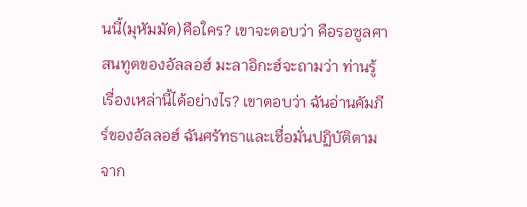นนี้(มุหัมมัด)คือใคร? เขาจะตอบว่า คือรอซูลศาสนทูตของอัลลอฮ์ มะลาอิกะฮ์จะถามว่า ท่านรู้เรื่องเหล่านี้ได้อย่างไร? เขาตอบว่า ฉันอ่านคัมภีร์ของอัลลอฮ์ ฉันศรัทธาและเชื่อมั่นปฏิบัติตาม จาก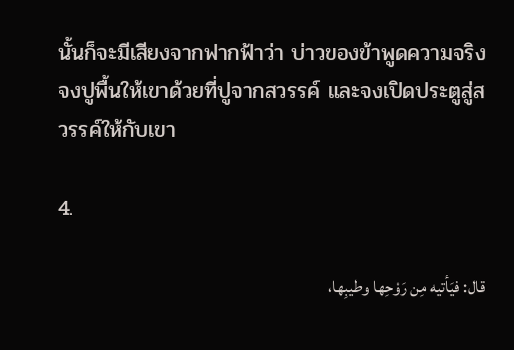นั้นก็จะมีเสียงจากฟากฟ้าว่า บ่าวของข้าพูดความจริง จงปูพื้นให้เขาด้วยที่ปูจากสวรรค์ และจงเปิดประตูสู่สวรรค์ให้กับเขา

4.

قال: فيَأتيه مِن رَوْحِها وطيبِها،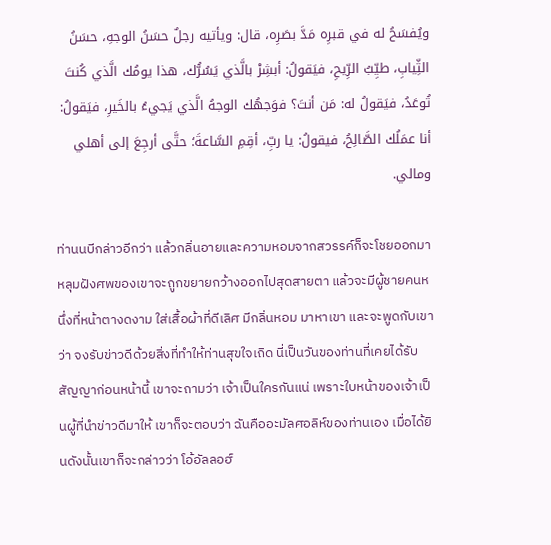ويُفسَحُ له في قبرِه مَدَّ بصَرِه، قال: ويأتيه رجلٌ حسَنُ الوجهِ، حسَنُ الثِّيابِ، طيِّبُ الرِّيحِ، فيَقولُ: أبشِرْ بالَّذي يَسُرُّك، هذا يومُك الَّذي كُنتَ تُوعَدُ، فيَقولُ له: مَن أنتَ؟ فوَجهُك الوجهُ الَّذي يَجيءُ بالخَيرِ، فيَقولُ: أنا عمَلُك الصَّالِحُ، فيقولُ: يا ربِّ، أقِمِ السَّاعةَ؛ حتَّى أرجِعَ إلى أهلي ومالي.

ท่านนบีกล่าวอีกว่า แล้วกลิ่นอายและความหอมจากสวรรค์ก็จะโชยออกมา หลุมฝังศพของเขาจะถูกขยายกว้างออกไปสุดสายตา แล้วจะมีผู้ชายคนหนึ่งที่หน้าตางดงาม ใส่เสื้อผ้าที่ดีเลิศ มีกลิ่นหอม มาหาเขา และจะพูดกับเขาว่า จงรับข่าวดีด้วยสิ่งที่ทำให้ท่านสุขใจเถิด นี่เป็นวันของท่านที่เคยได้รับสัญญาก่อนหน้านี้ เขาจะถามว่า เจ้าเป็นใครกันแน่ เพราะใบหน้าของเจ้าเป็นผู้ที่นำข่าวดีมาให้ เขาก็จะตอบว่า ฉันคืออะมัลศอลิห์ของท่านเอง เมื่อได้ยินดังนั้นเขาก็จะกล่าวว่า โอ้อัลลอฮ์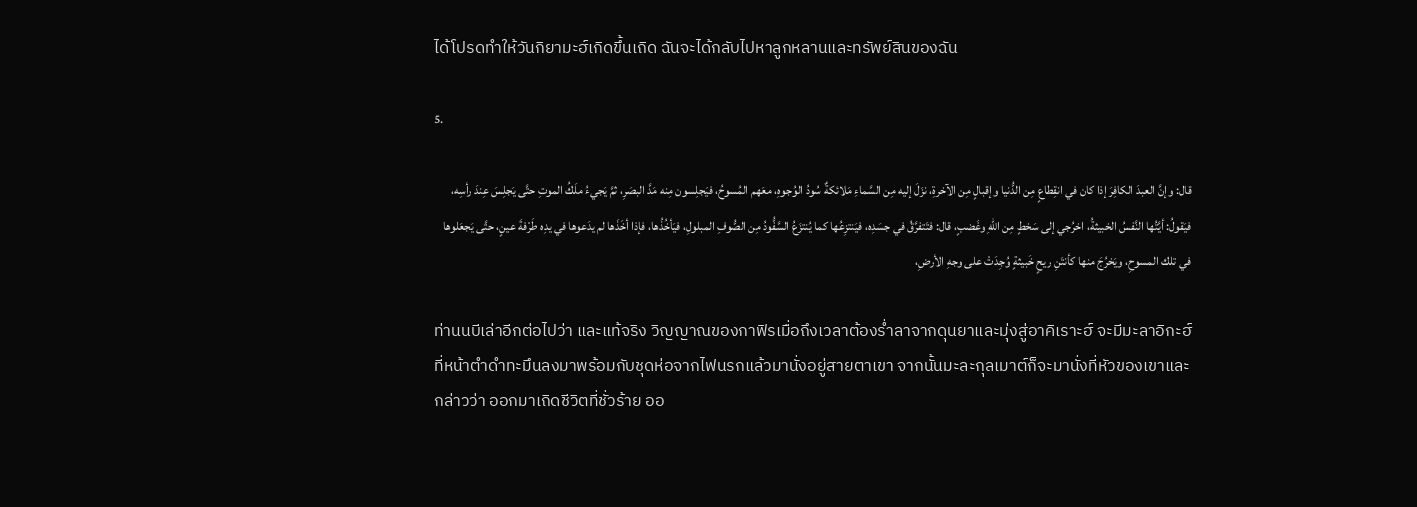ได้โปรดทำให้วันกิยามะฮ์เกิดขึ้นเถิด ฉันจะได้กลับไปหาลูกหลานและทรัพย์สินของฉัน

5.

قال: وإنَّ العبدَ الكافِرَ إذا كان في انقِطاعٍ مِن الدُّنيا وإقبالٍ مِن الآخرةِ، نزَلَ إليه مِن السَّماءِ مَلائكةٌ سُودُ الوُجوهِ، معَهم المُسوحُ، فيَجلِسون مِنه مَدَّ البصَرِ، ثمَّ يَجيءُ ملَكُ الموتِ حتَّى يَجلِسَ عِندَ رأسِه، فيَقولُ: أيَّتُها النَّفسُ الخبيثةُ، اخرُجي إلى سَخطٍ مِن اللهِ وغَضبٍ، قال: فتَتفرَّقُ في جسَدِه، فيَنتزِعُها كما يُنتزَعُ السَّفُّودُ مِن الصُّوفِ المبلولِ، فيَأخُذُها، فإذا أخَذَها لم يدَعوها في يدِه طَرْفةَ عينٍ، حتَّى يَجعَلوها في تلك المسوحِ، ويَخرُجَ منها كأنتَنِ ريحٍ خَبيثةٍ وُجِدَتْ على وجهِ الأرضِ،

ท่านนบีเล่าอีกต่อไปว่า และแท้จริง วิญญาณของกาฟิรเมื่อถึงเวลาต้องร่ำลาจากดุนยาและมุ่งสู่อาคิเราะฮ์ จะมีมะลาอิกะฮ์ที่หน้าตำดำทะมึนลงมาพร้อมกับชุดห่อจากไฟนรกแล้วมานั่งอยู่สายตาเขา จากนั้นมะละกุลเมาต์ก็จะมานั่งที่หัวของเขาและกล่าวว่า ออกมาเถิดชีวิตที่ชั่วร้าย ออ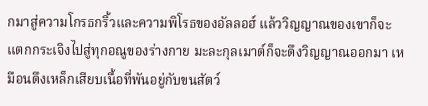กมาสู่ความโกรธกริ้วและความพิโรธของอัลลอฮ์ แล้ววิญญาณของเขาก็จะแตกกระเจิงไปสู่ทุกอณูของร่างกาย มะละกุลเมาต์ก็จะดึงวิญญาณออกมา เหมือนดึงเหล็กเสียบเนื้อที่พันอยู่กับขนสัตว์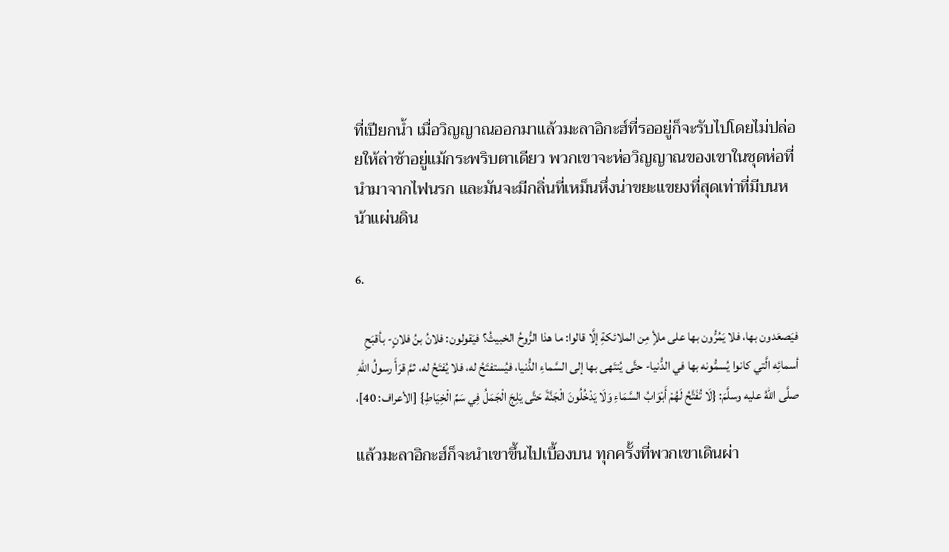ที่เปียกน้ำ เมื่อวิญญาณออกมาแล้วมะลาอิกะฮ์ที่รออยู่ก็จะรับไปโดยไม่ปล่อยให้ล่าช้าอยู่แม้กระพริบตาเดียว พวกเขาจะห่อวิญญาณของเขาในชุดห่อที่นำมาจากไฟนรก และมันจะมีกลิ่นที่เหม็นหึ่งน่าขยะแขยงที่สุดเท่าที่มีบนหน้าแผ่นดิน

6.

فيَصعَدون بها، فلا يَمُرُّون بها على ملأٍ مِن الملائكةِ إلَّا قالوا: ما هذا الرُّوحُ الخبيثُ؟ فيَقولون: فلانُ بنُ فلانٍ- بأقبَحِ أسمائِه الَّتي كانوا يُسمُّونه بها في الدُّنيا- حتَّى يُنتَهى بها إلى السَّماءِ الدُّنيا، فيُستفتَحُ له، فلا يُفتَحُ له، ثمَّ قرَأَ رسولُ اللهِ صلَّى اللهُ عليه وسلَّمَ: {لَا تُفَتَّحُ لَهُمْ أَبْوَابُ السَّمَاءِ وَلَا يَدْخُلُونَ الْجَنَّةَ حَتَّى يَلِجَ الْجَمَلُ فِي سَمِّ الْخِيَاطِ} [الأعراف: 40]،

แล้วมะลาอิกะฮ์ก็จะนำเขาขึ้นไปเบื้องบน ทุกครั้งที่พวกเขาเดินผ่า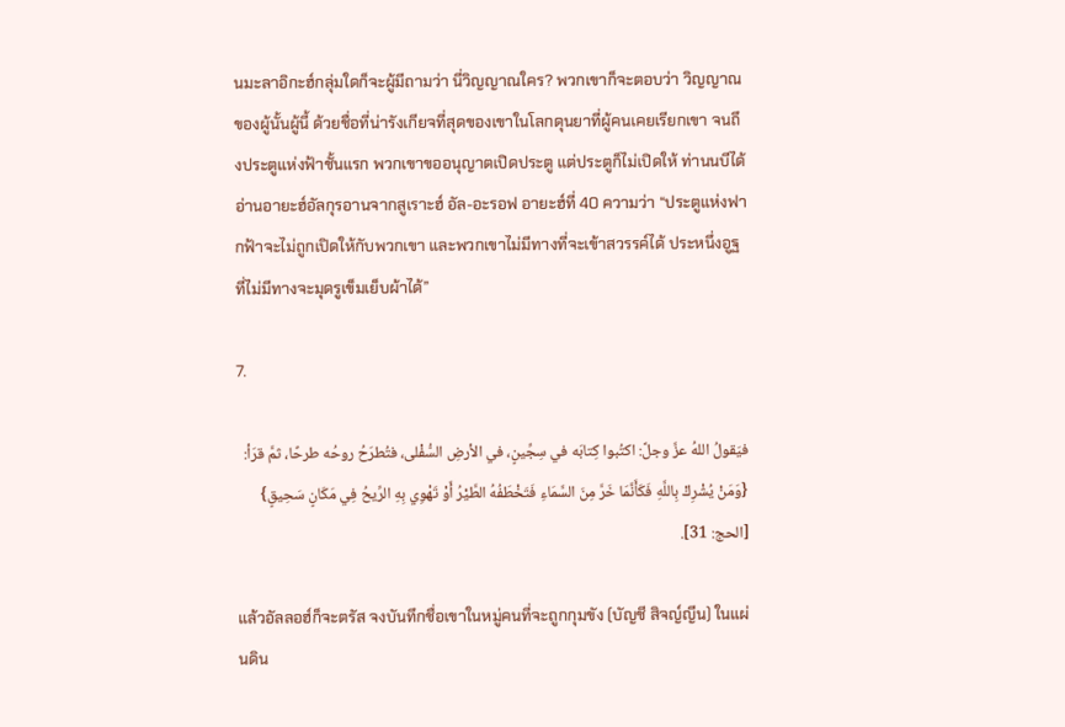นมะลาอิกะฮ์กลุ่มใดก็จะผู้มีถามว่า นี่วิญญาณใคร? พวกเขาก็จะตอบว่า วิญญาณของผู้นั้นผู้นี้ ด้วยชื่อที่น่ารังเกียจที่สุดของเขาในโลกดุนยาที่ผู้คนเคยเรียกเขา จนถึงประตูแห่งฟ้าชั้นแรก พวกเขาขออนุญาตเปิดประตู แต่ประตูก็ไม่เปิดให้ ท่านนบีได้อ่านอายะฮ์อัลกุรอานจากสูเราะฮ์ อัล-อะรอฟ อายะฮ์ที่ 40 ความว่า “ประตูแห่งฟากฟ้าจะไม่ถูกเปิดให้กับพวกเขา และพวกเขาไม่มีทางที่จะเข้าสวรรค์ได้ ประหนึ่งอูฐที่ไม่มีทางจะมุดรูเข็มเย็บผ้าได้”

7.

فيَقولُ اللهُ عزَّ وجلَّ: اكتُبوا كِتابَه في سِجِّينٍ، في الأرضِ السُّفْلى، فتُطرَحُ روحُه طرحًا، ثمَّ قرَأ: {وَمَنْ يُشْرِكْ بِاللَّهِ فَكَأَنَّمَا خَرَّ مِنَ السَّمَاءِ فَتَخْطَفُهُ الطَّيْرُ أَوْ تَهْوِي بِهِ الرِّيحُ فِي مَكَانٍ سَحِيقٍ} [الحج: 31].

แล้วอัลลอฮ์ก็จะตรัส จงบันทึกชื่อเขาในหมู่คนที่จะถูกกุมขัง (บัญชี สิจญ์ญีน) ในแผ่นดิน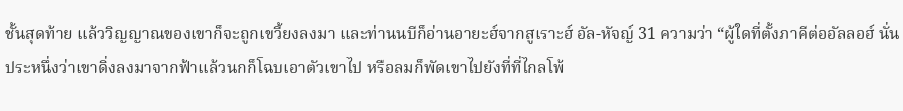ชั้นสุดท้าย แล้ววิญญาณของเขาก็จะถูกเขวี้ยงลงมา และท่านนบีก็อ่านอายะฮ์จากสูเราะฮ์ อัล-หัจญ์ 31 ความว่า “ผู้ใดที่ตั้งภาคีต่ออัลลอฮ์ นั่นประหนึ่งว่าเขาดิ่งลงมาจากฟ้าแล้วนกก็โฉบเอาตัวเขาไป หรือลมก็พัดเขาไปยังที่ที่ไกลโพ้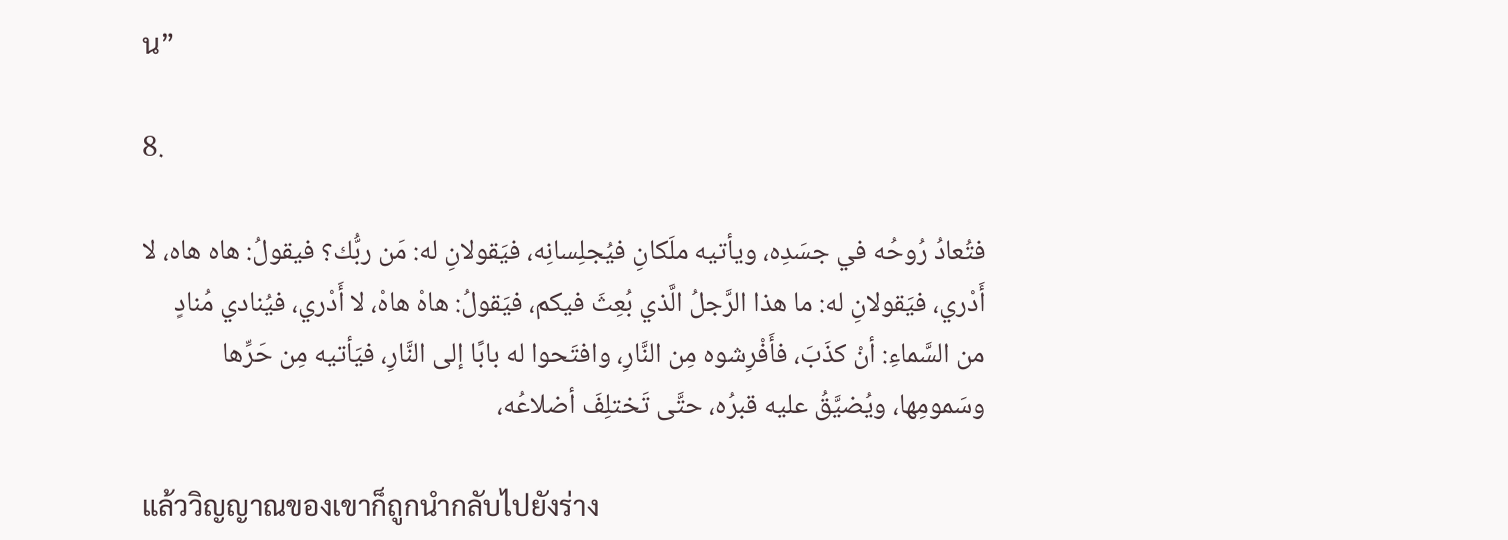น”

8.

فتُعادُ رُوحُه في جسَدِه، ويأتيه ملَكانِ فيُجلِسانِه، فيَقولانِ له: مَن ربُّك؟ فيقولُ: هاه هاه، لا أَدْري، فيَقولانِ له: ما هذا الرَّجلُ الَّذي بُعِثَ فيكم، فيَقولُ: هاهْ هاهْ، لا أَدْري، فيُنادي مُنادٍ من السَّماءِ: أنْ كذَبَ، فأَفْرِشوه مِن النَّارِ، وافتَحوا له بابًا إلى النَّارِ، فيَأتيه مِن حَرِّها وسَمومِها، ويُضيَّقُ عليه قبرُه، حتَّى تَختلِفَ أضلاعُه،

แล้ววิญญาณของเขาก็ถูกนำกลับไปยังร่าง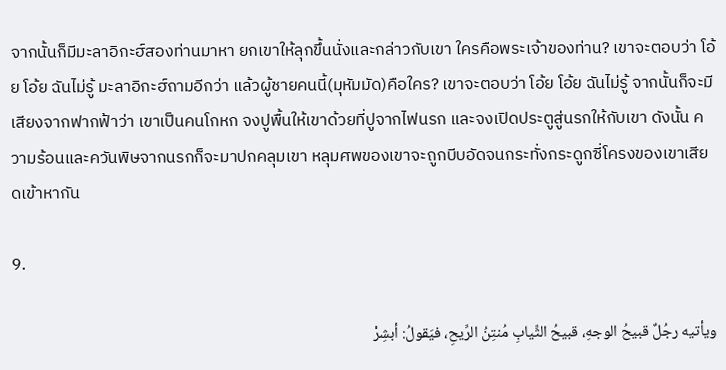จากนั้นก็มีมะลาอิกะฮ์สองท่านมาหา ยกเขาให้ลุกขึ้นนั่งและกล่าวกับเขา ใครคือพระเจ้าของท่าน? เขาจะตอบว่า โอ้ย โอ้ย ฉันไม่รู้ มะลาอิกะฮ์ถามอีกว่า แล้วผู้ชายคนนี้(มุหัมมัด)คือใคร? เขาจะตอบว่า โอ้ย โอ้ย ฉันไม่รู้ จากนั้นก็จะมีเสียงจากฟากฟ้าว่า เขาเป็นคนโกหก จงปูพื้นให้เขาด้วยที่ปูจากไฟนรก และจงเปิดประตูสู่นรกให้กับเขา ดังนั้น ความร้อนและควันพิษจากนรกก็จะมาปกคลุมเขา หลุมศพของเขาจะถูกบีบอัดจนกระทั่งกระดูกซี่โครงของเขาเสียดเข้าหากัน

9.

ويأتيه رجُلٌ قبيحُ الوجهِ، قبيحُ الثِّيابِ مُنتِنُ الرِّيحِ، فيَقولُ: أبشِرْ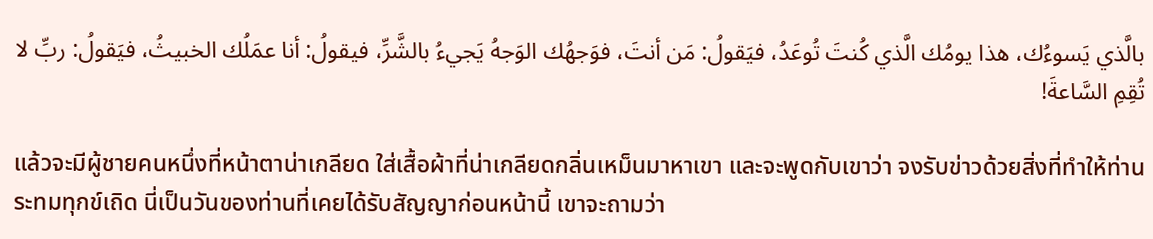بالَّذي يَسوءُك، هذا يومُك الَّذي كُنتَ تُوعَدُ، فيَقولُ: مَن أنتَ، فوَجهُك الوَجهُ يَجيءُ بالشَّرِّ، فيقولُ: أنا عمَلُك الخبيثُ، فيَقولُ: ربِّ لا تُقِمِ السَّاعةَ!

แล้วจะมีผู้ชายคนหนึ่งที่หน้าตาน่าเกลียด ใส่เสื้อผ้าที่น่าเกลียดกลิ่นเหม็นมาหาเขา และจะพูดกับเขาว่า จงรับข่าวด้วยสิ่งที่ทำให้ท่านระทมทุกข์เถิด นี่เป็นวันของท่านที่เคยได้รับสัญญาก่อนหน้านี้ เขาจะถามว่า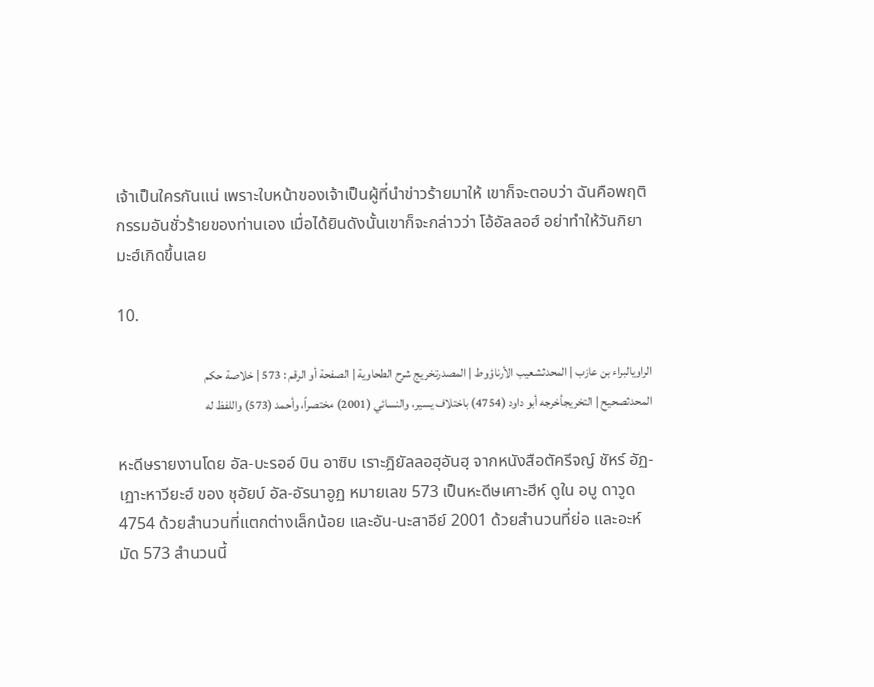เจ้าเป็นใครกันแน่ เพราะใบหน้าของเจ้าเป็นผู้ที่นำข่าวร้ายมาให้ เขาก็จะตอบว่า ฉันคือพฤติกรรมอันชั่วร้ายของท่านเอง เมื่อได้ยินดังนั้นเขาก็จะกล่าวว่า โอ้อัลลอฮ์ อย่าทำให้วันกิยามะฮ์เกิดขึ้นเลย

10.

الراويالبراء بن عازب | المحدثشعيب الأرناؤوط | المصدرتخريج شرح الطحاوية | الصفحة أو الرقم : 573 | خلاصة حكم المحدثصحيح | التخريجأخرجه أبو داود (4754) باختلاف يسير، والنسائي (2001) مختصراً، وأحمد (573) واللفظ له

หะดีษรายงานโดย อัล-บะรออ์ บิน อาซิบ เราะฎิยัลลอฮุอันฮฺ จากหนังสือตัครีจญ์ ชัหร์ อัฏ-เฏาะหาวียะฮ์ ของ ชุอัยบ์ อัล-อัรนาอูฏ หมายเลข 573 เป็นหะดีษเศาะฮีห์ ดูใน อบู ดาวูด 4754 ด้วยสำนวนที่แตกต่างเล็กน้อย และอัน-นะสาอีย์ 2001 ด้วยสำนวนที่ย่อ และอะห์มัด 573 สำนวนนี้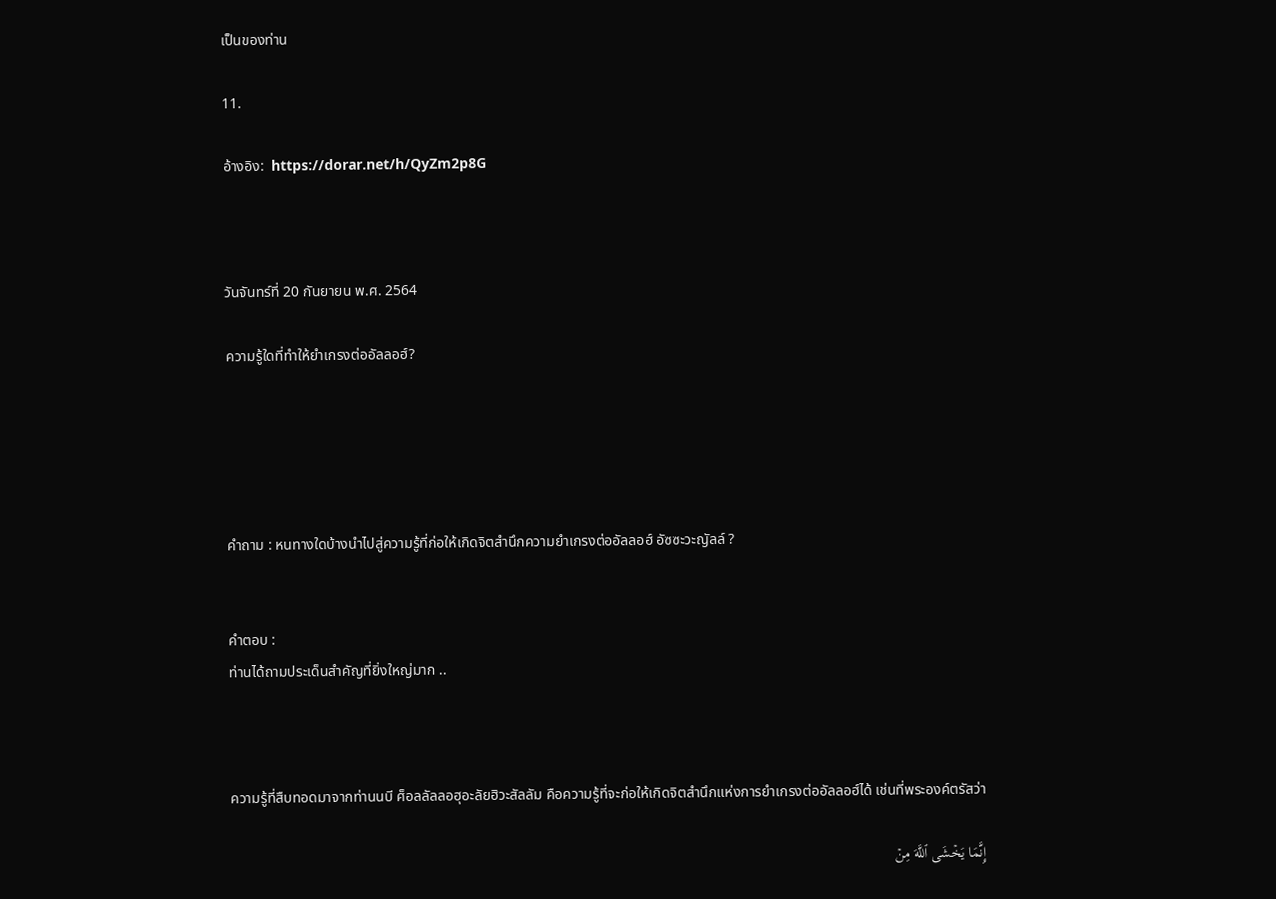เป็นของท่าน

11.

อ้างอิง:  https://dorar.net/h/QyZm2p8G



วันจันทร์ที่ 20 กันยายน พ.ศ. 2564

ความรู้ใดที่ทำให้ยำเกรงต่ออัลลอฮ์?





คำถาม : หนทางใดบ้างนำไปสู่ความรู้ที่ก่อให้เกิดจิตสำนึกความยำเกรงต่ออัลลอฮ์ อัซซะวะญัลล์ ?


คำตอบ :
ท่านได้ถามประเด็นสำคัญที่ยิ่งใหญ่มาก ..



ความรู้ที่สืบทอดมาจากท่านนบี ศ็อลลัลลอฮุอะลัยฮิวะสัลลัม คือความรู้ที่จะก่อให้เกิดจิตสำนึกแห่งการยำเกรงต่ออัลลอฮ์ได้ เช่นที่พระองค์ตรัสว่า

إِنَّمَا يَخۡشَى ٱللَّهَ مِنۡ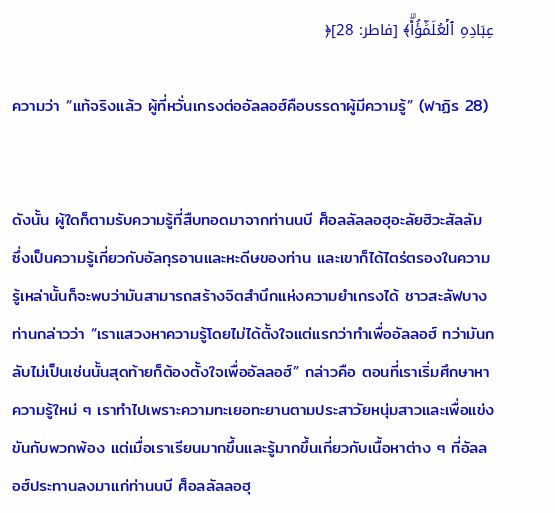عِبَادِهِ ٱلۡعُلَمَٰٓؤُاْۗ﴾ [فاطر: 28]﴿

ความว่า “แท้จริงแล้ว ผู้ที่หวั่นเกรงต่ออัลลอฮ์คือบรรดาผู้มีความรู้” (ฟาฏิร 28)


ดังนั้น ผู้ใดก็ตามรับความรู้ที่สืบทอดมาจากท่านนบี ศ็อลลัลลอฮุอะลัยฮิวะสัลลัม ซึ่งเป็นความรู้เกี่ยวกับอัลกุรอานและหะดีษของท่าน และเขาก็ได้ไตร่ตรองในความรู้เหล่านั้นก็จะพบว่ามันสามารถสร้างจิตสำนึกแห่งความยำเกรงได้ ชาวสะลัฟบางท่านกล่าวว่า “เราแสวงหาความรู้โดยไม่ได้ตั้งใจแต่แรกว่าทำเพื่ออัลลอฮ์ ทว่ามันกลับไม่เป็นเช่นนั้นสุดท้ายก็ต้องตั้งใจเพื่ออัลลอฮ์” กล่าวคือ ตอนที่เราเริ่มศึกษาหาความรู้ใหม่ ๆ เราทำไปเพราะความทะเยอทะยานตามประสาวัยหนุ่มสาวและเพื่อแข่งขันกับพวกพ้อง แต่เมื่อเราเรียนมากขึ้นและรู้มากขึ้นเกี่ยวกับเนื้อหาต่าง ๆ ที่อัลลอฮ์ประทานลงมาแก่ท่านนบี ศ็อลลัลลอฮุ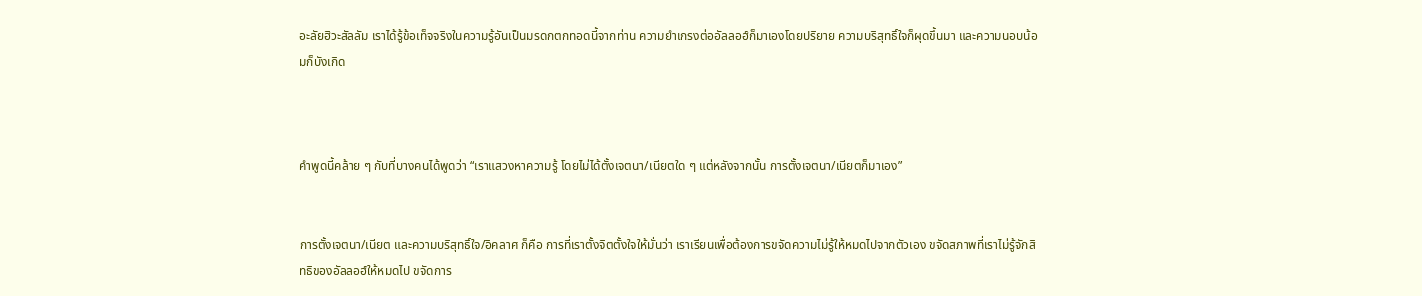อะลัยฮิวะสัลลัม เราได้รู้ข้อเท็จจริงในความรู้อันเป็นมรดกตกทอดนี้จากท่าน ความยำเกรงต่ออัลลอฮ์ก็มาเองโดยปริยาย ความบริสุทธิ์ใจก็ผุดขึ้นมา และความนอบน้อมก็บังเกิด



คำพูดนี้คล้าย ๆ กับที่บางคนได้พูดว่า “เราแสวงหาความรู้ โดยไม่ได้ตั้งเจตนา/เนียตใด ๆ แต่หลังจากนั้น การตั้งเจตนา/เนียตก็มาเอง”


การตั้งเจตนา/เนียต และความบริสุทธิ์ใจ/อิคลาศ ก็คือ การที่เราตั้งจิตตั้งใจให้มั่นว่า เราเรียนเพื่อต้องการขจัดความไม่รู้ให้หมดไปจากตัวเอง ขจัดสภาพที่เราไม่รู้จักสิทธิของอัลลอฮ์ให้หมดไป ขจัดการ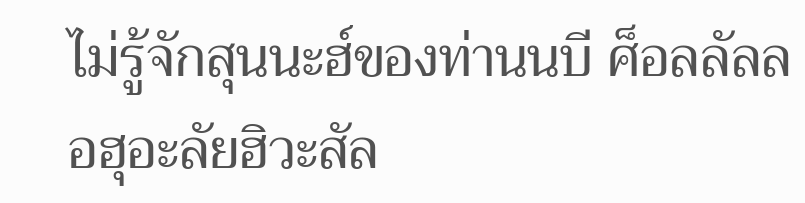ไม่รู้จักสุนนะฮ์ของท่านนบี ศ็อลลัลลอฮุอะลัยฮิวะสัล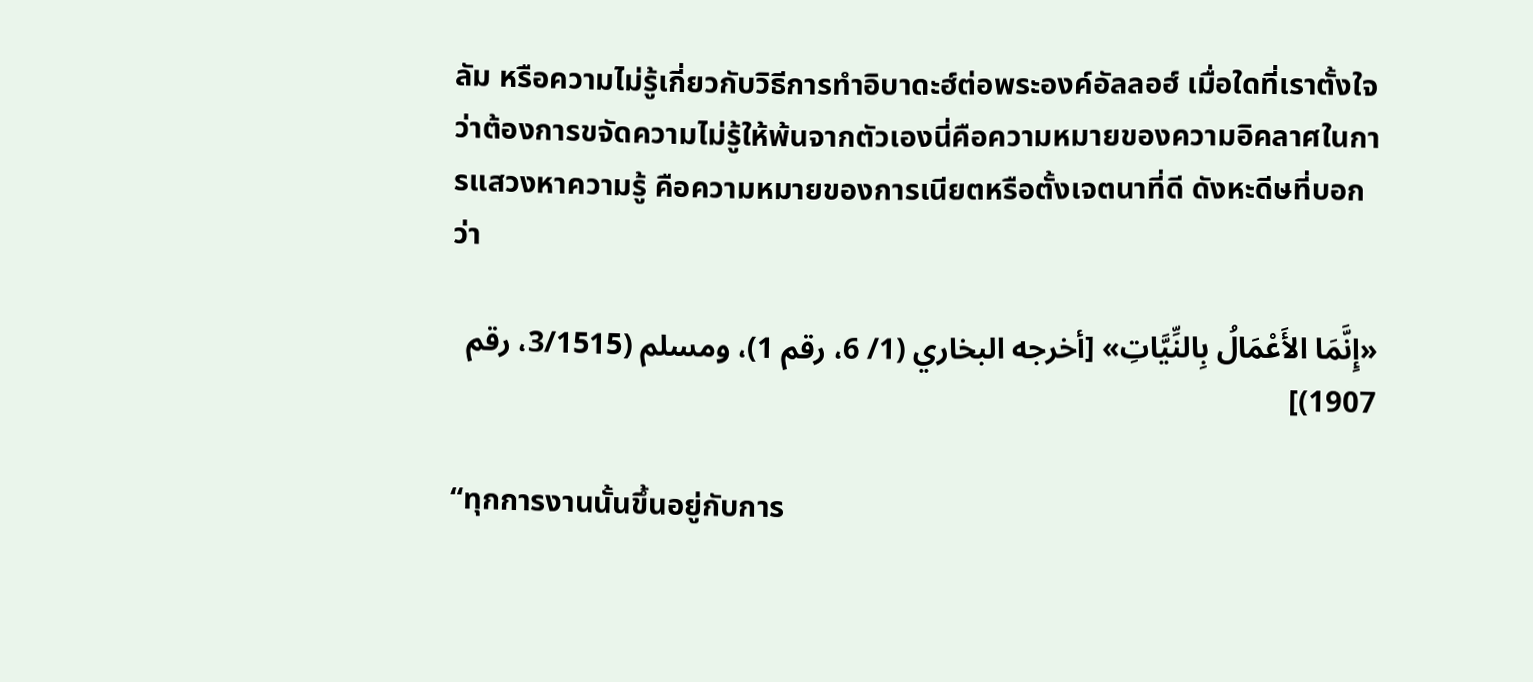ลัม หรือความไม่รู้เกี่ยวกับวิธีการทำอิบาดะฮ์ต่อพระองค์อัลลอฮ์ เมื่อใดที่เราตั้งใจว่าต้องการขจัดความไม่รู้ให้พ้นจากตัวเองนี่คือความหมายของความอิคลาศในการแสวงหาความรู้ คือความหมายของการเนียตหรือตั้งเจตนาที่ดี ดังหะดีษที่บอกว่า

«إِنَّمَا الأَعْمَالُ بِالنِّيَّاتِ» [أخرجه البخاري (1/ 6، رقم 1)، ومسلم (3/1515، رقم 1907)]

“ทุกการงานนั้นขึ้นอยู่กับการ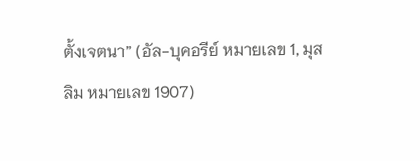ตั้งเจตนา” (อัล-บุคอรีย์ หมายเลข 1, มุสลิม หมายเลข 1907)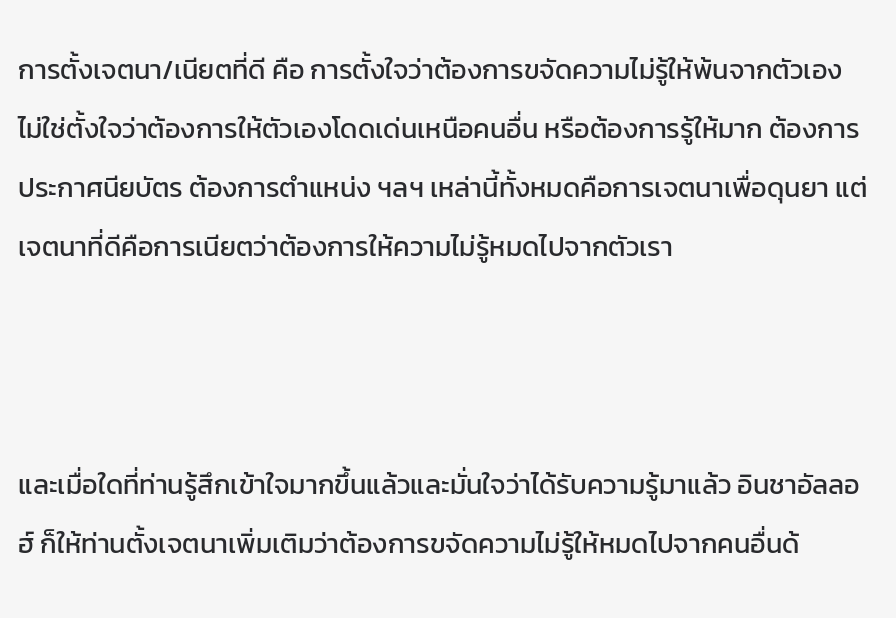การตั้งเจตนา/เนียตที่ดี คือ การตั้งใจว่าต้องการขจัดความไม่รู้ให้พ้นจากตัวเอง ไม่ใช่ตั้งใจว่าต้องการให้ตัวเองโดดเด่นเหนือคนอื่น หรือต้องการรู้ให้มาก ต้องการประกาศนียบัตร ต้องการตำแหน่ง ฯลฯ เหล่านี้ทั้งหมดคือการเจตนาเพื่อดุนยา แต่เจตนาที่ดีคือการเนียตว่าต้องการให้ความไม่รู้หมดไปจากตัวเรา



และเมื่อใดที่ท่านรู้สึกเข้าใจมากขึ้นแล้วและมั่นใจว่าได้รับความรู้มาแล้ว อินชาอัลลอฮ์ ก็ให้ท่านตั้งเจตนาเพิ่มเติมว่าต้องการขจัดความไม่รู้ให้หมดไปจากคนอื่นด้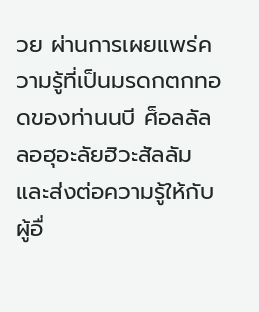วย ผ่านการเผยแพร่ความรู้ที่เป็นมรดกตกทอดของท่านนบี ศ็อลลัลลอฮุอะลัยฮิวะสัลลัม และส่งต่อความรู้ให้กับผู้อื่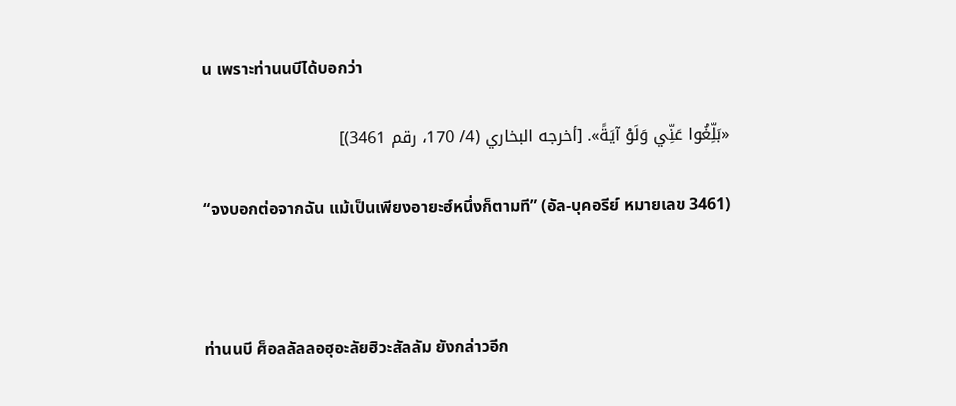น เพราะท่านนบีได้บอกว่า

«بَلِّغُوا عَنِّي وَلَوْ آيَةً». [أخرجه البخاري (4/ 170، رقم 3461)]

“จงบอกต่อจากฉัน แม้เป็นเพียงอายะฮ์หนึ่งก็ตามที” (อัล-บุคอรีย์ หมายเลข 3461)



ท่านนบี ศ็อลลัลลอฮุอะลัยฮิวะสัลลัม ยังกล่าวอีก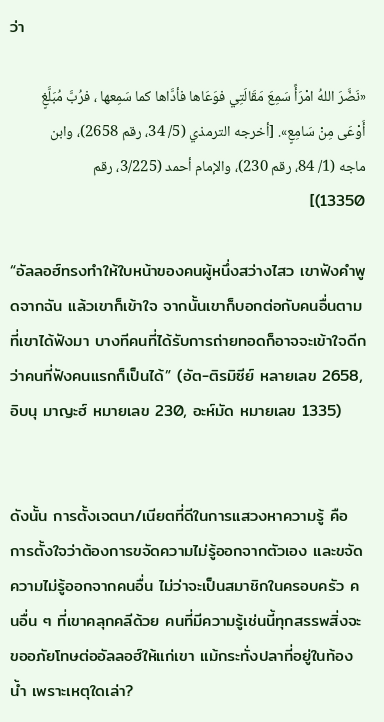ว่า

«نَضَّرَ اللهُ امْرَأً سَمِعَ مَقَالَتِي فوَعَاها فأدَّاها كما سَمِعها ، فرُبَّ مُبَلَّغٍ أَوْعَى مِنْ سَامِعٍ». [أخرجه الترمذي (5/ 34، رقم 2658)، وابن ماجه (1/ 84، رقم 230)، والإمام أحمد (3/225، رقم 13350)]

“อัลลอฮ์ทรงทำให้ใบหน้าของคนผู้หนึ่งสว่างไสว เขาฟังคำพูดจากฉัน แล้วเขาก็เข้าใจ จากนั้นเขาก็บอกต่อกับคนอื่นตามที่เขาได้ฟังมา บางทีคนที่ได้รับการถ่ายทอดก็อาจจะเข้าใจดีกว่าคนที่ฟังคนแรกก็เป็นได้” (อัต-ติรมิซีย์ หลายเลข 2658, อิบนุ มาญะฮ์ หมายเลข 230, อะห์มัด หมายเลข 1335)


ดังนั้น การตั้งเจตนา/เนียตที่ดีในการแสวงหาความรู้ คือ การตั้งใจว่าต้องการขจัดความไม่รู้ออกจากตัวเอง และขจัดความไม่รู้ออกจากคนอื่น ไม่ว่าจะเป็นสมาชิกในครอบครัว คนอื่น ๆ ที่เขาคลุกคลีด้วย คนที่มีความรู้เช่นนี้ทุกสรรพสิ่งจะขออภัยโทษต่ออัลลอฮ์ให้แก่เขา แม้กระทั่งปลาที่อยู่ในท้องน้ำ เพราะเหตุใดเล่า?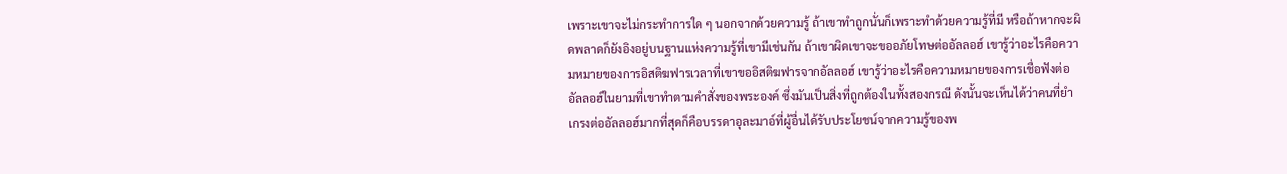เพราะเขาจะไม่กระทำการใด ๆ นอกจากด้วยความรู้ ถ้าเขาทำถูกนั่นก็เพราะทำด้วยความรู้ที่มี หรือถ้าหากจะผิดพลาดก็ยังอิงอยู่บนฐานแห่งความรู้ที่เขามีเช่นกัน ถ้าเขาผิดเขาจะขออภัยโทษต่ออัลลอฮ์ เขารู้ว่าอะไรคือความหมายของการอิสติฆฟารเวลาที่เขาขออิสติฆฟารจากอัลลอฮ์ เขารู้ว่าอะไรคือความหมายของการเชื่อฟังต่ออัลลอฮ์ในยามที่เขาทำตามคำสั่งของพระองค์ ซึ่งมันเป็นสิ่งที่ถูกต้องในทั้งสองกรณี ดังนั้นจะเห็นได้ว่าคนที่ยำเกรงต่ออัลลอฮ์มากที่สุดก็คือบรรดาอุละมาอ์ที่ผู้อื่นได้รับประโยชน์จากความรู้ของพ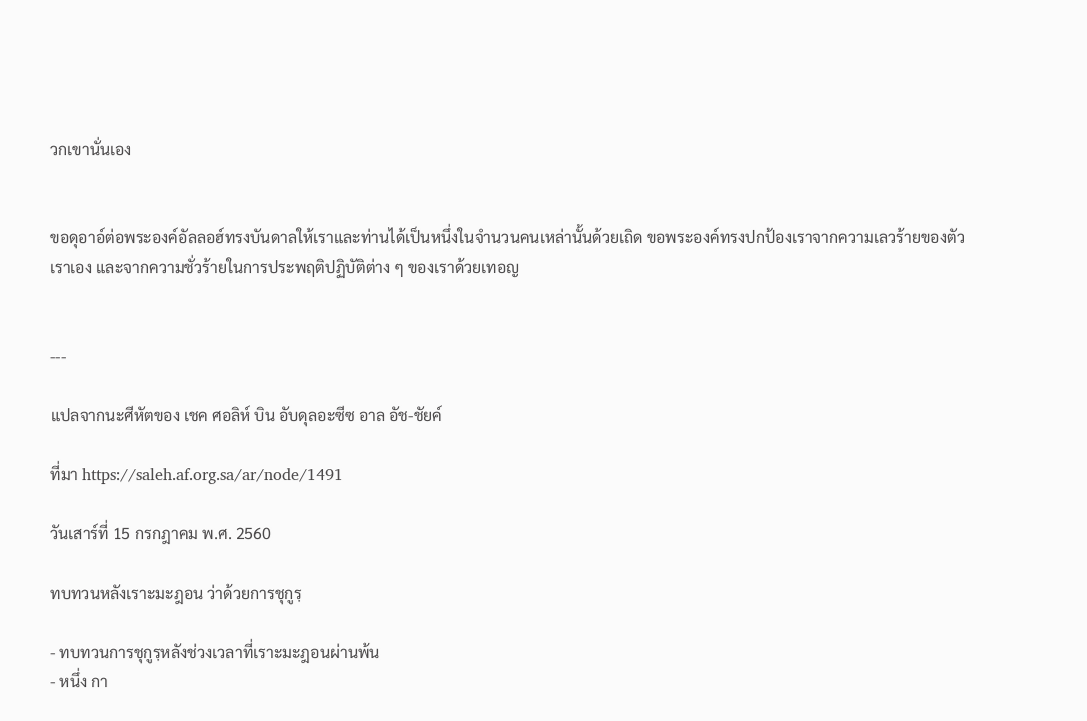วกเขานั่นเอง


ขอดุอาอ์ต่อพระองค์อัลลอฮ์ทรงบันดาลให้เราและท่านได้เป็นหนึ่งในจำนวนคนเหล่านั้นด้วยเถิด ขอพระองค์ทรงปกป้องเราจากความเลวร้ายของตัวเราเอง และจากความชั่วร้ายในการประพฤติปฏิบัติต่าง ๆ ของเราด้วยเทอญ


---

แปลจากนะศีหัตของ เชค ศอลิห์ บิน อับดุลอะซีซ อาล อัช-ชัยค์

ที่มา https://saleh.af.org.sa/ar/node/1491

วันเสาร์ที่ 15 กรกฎาคม พ.ศ. 2560

ทบทวนหลังเราะมะฎอน ว่าด้วยการชุกูรฺ

- ทบทวนการชุกูรฺหลังช่วงเวลาที่เราะมะฎอนผ่านพ้น
- หนึ่ง กา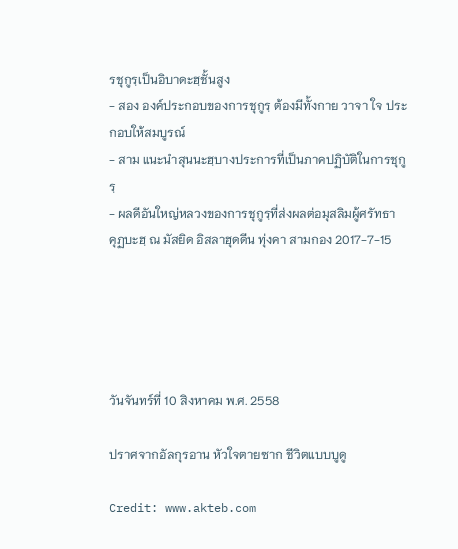รชุกูรฺเป็นอิบาดะฮฺชั้นสูง
- สอง องค์ประกอบของการชุกูรฺ ต้องมีทั้งกาย วาจา ใจ ประกอบให้สมบูรณ์
- สาม แนะนำสุนนะฮฺบางประการที่เป็นภาคปฏิบัติในการชุกูรฺ
- ผลดีอันใหญ่หลวงของการชุกูรฺที่ส่งผลต่อมุสลิมผู้ศรัทธา
คุฏบะฮฺ ณ มัสยิด อิสลาฮุดดีน ทุ่งคา สามกอง 2017-7-15





วันจันทร์ที่ 10 สิงหาคม พ.ศ. 2558

ปราศจากอัลกุรอาน หัวใจตายซาก ชีวิตแบบบูดู

Credit: www.akteb.com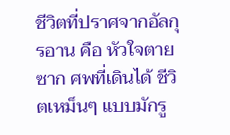ชีวิตที่ปราศจากอัลกุรอาน คือ หัวใจตายซาก ศพที่เดินได้ ชีวิตเหม็นๆ แบบมักรู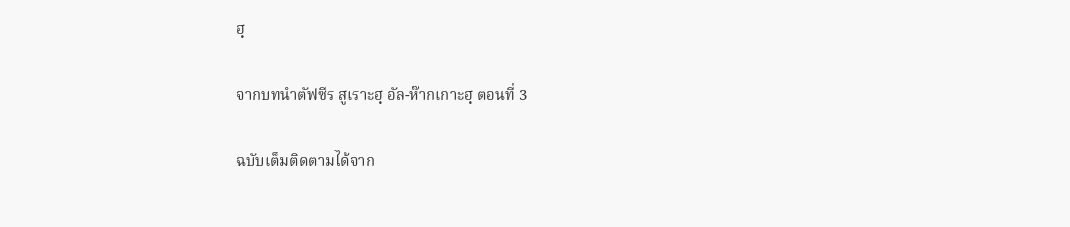ฮฺ

จากบทนำตัฟซีร สูเราะฮฺ อัล-ห๊ากเกาะฮฺ ตอนที่ 3

ฉบับเต็มติดตามได้จาก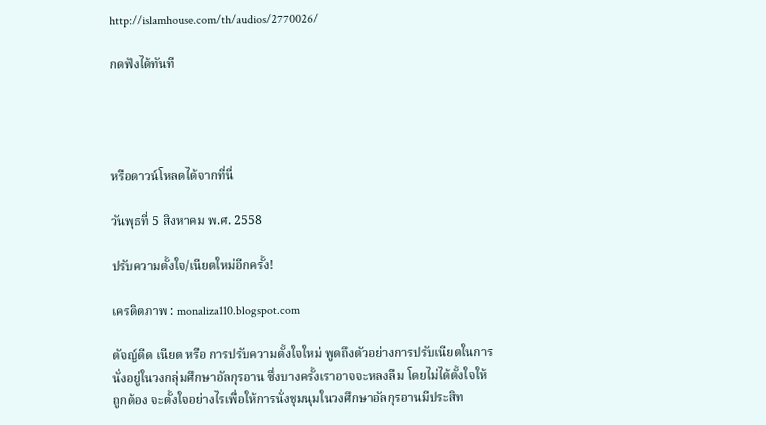http://islamhouse.com/th/audios/2770026/

กดฟังได้ทันที




หรือดาวน์โหลดได้จากที่นี่

วันพุธที่ 5 สิงหาคม พ.ศ. 2558

ปรับความตั้งใจ/เนียตใหม่อีกครั้ง!

เครดิตภาพ : monaliza110.blogspot.com

ตัจญ์ดีด เนียต หรือ การปรับความตั้งใจใหม่ พูดถึงตัวอย่างการปรับเนียตในการนั่งอยู่ในวงกลุ่มศึกษาอัลกุรอาน ซึ่งบางครั้งเราอาจจะหลงลืม โดยไม่ได้ตั้งใจให้ถูกต้อง จะตั้งใจอย่างไรเพื่อให้การนั่งชุมนุมในวงศึกษาอัลกุรอานมีประสิท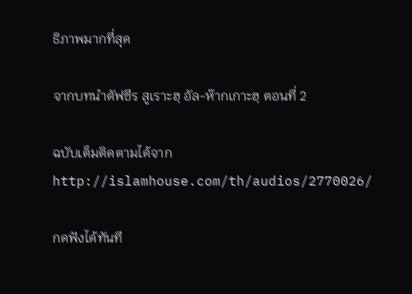ธิภาพมากที่สุด

จากบทนำตัฟซีร สูเราะฮฺ อัล-ห๊ากเกาะฮฺ ตอนที่ 2

ฉบับเต็มติดตามได้จาก http://islamhouse.com/th/audios/2770026/

กดฟังได้ทันที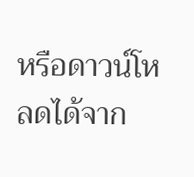หรือดาวน์โหลดได้จาก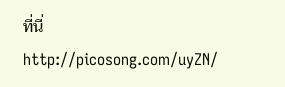ที่นี่
http://picosong.com/uyZN/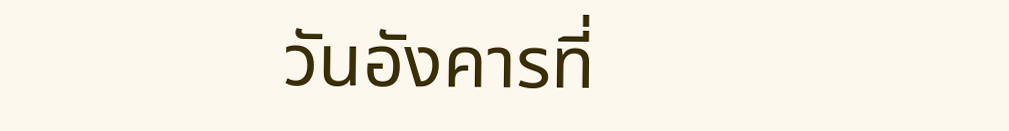วันอังคารที่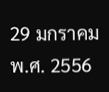29 มกราคม พ.ศ. 2556